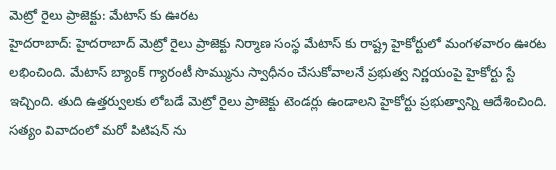మెట్రో రైలు ప్రాజెక్టు: మేటాస్ కు ఊరట
హైదరాబాద్: హైదరాబాద్ మెట్రో రైలు ప్రాజెక్టు నిర్మాణ సంస్థ మేటాస్ కు రాష్ట్ర హైకోర్టులో మంగళవారం ఊరట లభించింది. మేటాస్ బ్యాంక్ గ్యారంటీ సొమ్మును స్వాధీనం చేసుకోవాలనే ప్రభుత్వ నిర్ణయంపై హైకోర్టు స్టే ఇచ్చింది. తుది ఉత్తర్వులకు లోబడే మెట్రో రైలు ప్రాజెక్టు టెండర్లు ఉండాలని హైకోర్టు ప్రభుత్వాన్ని ఆదేశించింది. సత్యం వివాదంలో మరో పిటిషన్ ను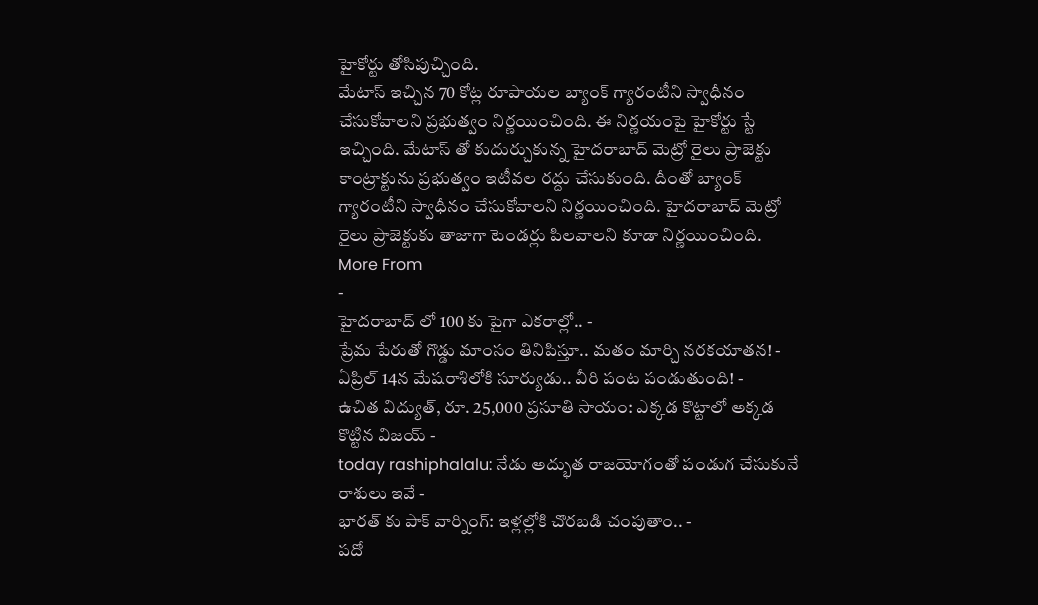హైకోర్టు తోసిపుచ్చింది.
మేటాస్ ఇచ్చిన 70 కోట్ల రూపాయల బ్యాంక్ గ్యారంటీని స్వాధీనం చేసుకోవాలని ప్రభుత్వం నిర్ణయించింది. ఈ నిర్ణయంపై హైకోర్టు స్టే ఇచ్చింది. మేటాస్ తో కుదుర్చుకున్న హైదరాబాద్ మెట్రో రైలు ప్రాజెక్టు కాంట్రాక్టును ప్రభుత్వం ఇటీవల రద్దు చేసుకుంది. దీంతో బ్యాంక్ గ్యారంటీని స్వాధీనం చేసుకోవాలని నిర్ణయించింది. హైదరాబాద్ మెట్రో రైలు ప్రాజెక్టుకు తాజాగా టెండర్లు పిలవాలని కూడా నిర్ణయించింది.
More From
-
హైదరాబాద్ లో 100 కు పైగా ఎకరాల్లో.. -
ప్రేమ పేరుతో గొడ్డు మాంసం తినిపిస్తూ.. మతం మార్చి నరకయాతన! -
ఏప్రిల్ 14న మేషరాశిలోకి సూర్యుడు.. వీరి పంట పండుతుంది! -
ఉచిత విద్యుత్, రూ. 25,000 ప్రసూతి సాయం: ఎక్కడ కొట్టాలో అక్కడ కొట్టిన విజయ్ -
today rashiphalalu: నేడు అద్భుత రాజయోగంతో పండుగ చేసుకునే రాశులు ఇవే -
భారత్ కు పాక్ వార్నింగ్: ఇళ్లల్లోకి చొరబడి చంపుతాం.. -
పదో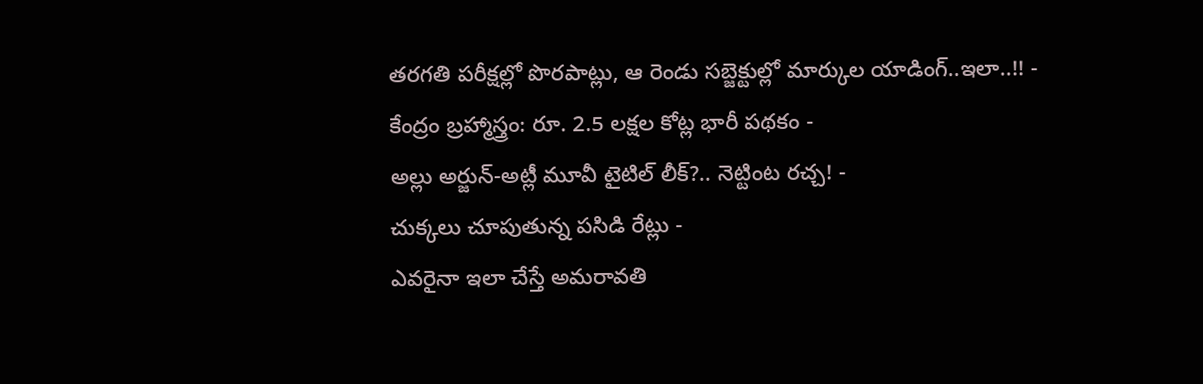తరగతి పరీక్షల్లో పొరపాట్లు, ఆ రెండు సబ్జెక్టుల్లో మార్కుల యాడింగ్..ఇలా..!! -
కేంద్రం బ్రహ్మాస్త్రం: రూ. 2.5 లక్షల కోట్ల భారీ పథకం -
అల్లు అర్జున్-అట్లీ మూవీ టైటిల్ లీక్?.. నెట్టింట రచ్చ! -
చుక్కలు చూపుతున్న పసిడి రేట్లు -
ఎవరైనా ఇలా చేస్తే అమరావతి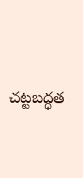చట్టబద్ధత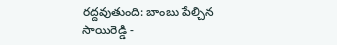రద్దవుతుంది: బాంబు పేల్చిన సాయిరెడ్డి -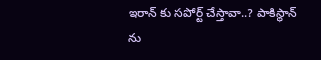ఇరాన్ కు సపోర్ట్ చేస్తావా..? పాకిస్థాన్ ను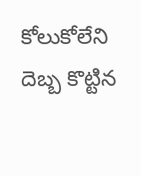కోలుకోలేని దెబ్బ కొట్టిన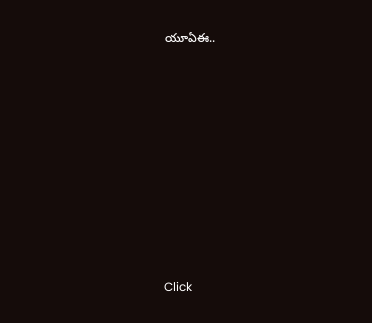యూఏఈ..












Click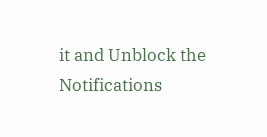it and Unblock the Notifications